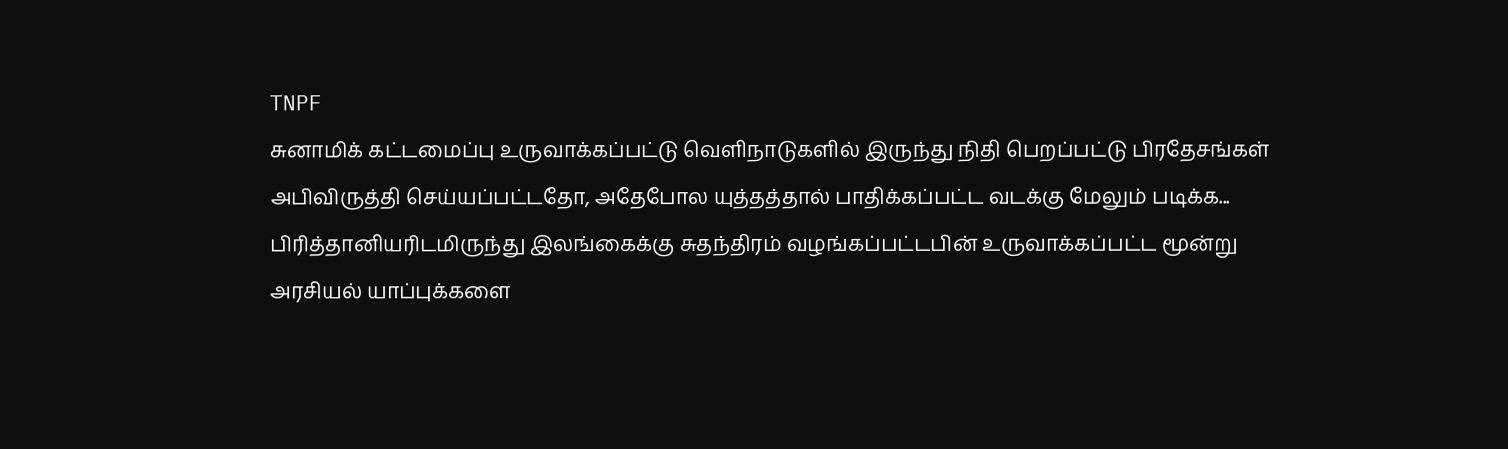TNPF
சுனாமிக் கட்டமைப்பு உருவாக்கப்பட்டு வெளிநாடுகளில் இருந்து நிதி பெறப்பட்டு பிரதேசங்கள் அபிவிருத்தி செய்யப்பட்டதோ, அதேபோல யுத்தத்தால் பாதிக்கப்பட்ட வடக்கு மேலும் படிக்க...
பிரித்தானியரிடமிருந்து இலங்கைக்கு சுதந்திரம் வழங்கப்பட்டபின் உருவாக்கப்பட்ட மூன்று அரசியல் யாப்புக்களை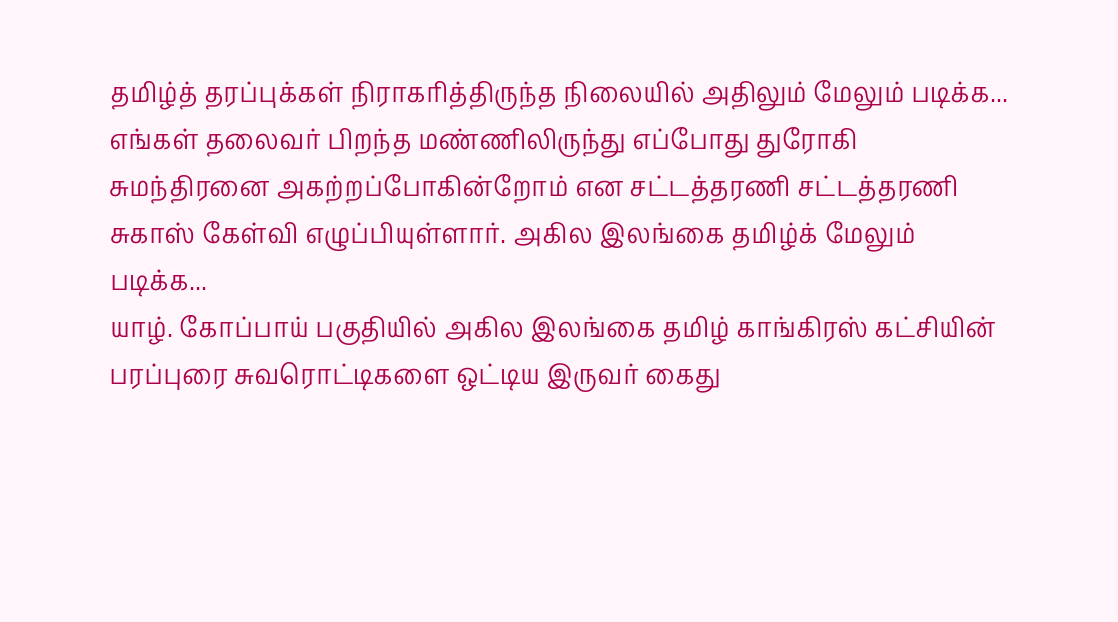தமிழ்த் தரப்புக்கள் நிராகரித்திருந்த நிலையில் அதிலும் மேலும் படிக்க...
எங்கள் தலைவர் பிறந்த மண்ணிலிருந்து எப்போது துரோகி சுமந்திரனை அகற்றப்போகின்றோம் என சட்டத்தரணி சட்டத்தரணி சுகாஸ் கேள்வி எழுப்பியுள்ளார். அகில இலங்கை தமிழ்க் மேலும் படிக்க...
யாழ். கோப்பாய் பகுதியில் அகில இலங்கை தமிழ் காங்கிரஸ் கட்சியின் பரப்புரை சுவரொட்டிகளை ஒட்டிய இருவர் கைது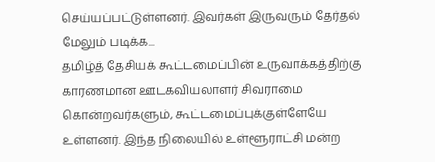செய்யப்பட்டுள்ளனர். இவர்கள் இருவரும் தேர்தல் மேலும் படிக்க...
தமிழ்த் தேசியக் கூட்டமைப்பின் உருவாக்கத்திற்கு காரணமான ஊடகவியலாளர் சிவராமை கொன்றவர்களும், கூட்டமைப்புக்குள்ளேயே உள்ளனர். இந்த நிலையில் உள்ளூராட்சி மன்ற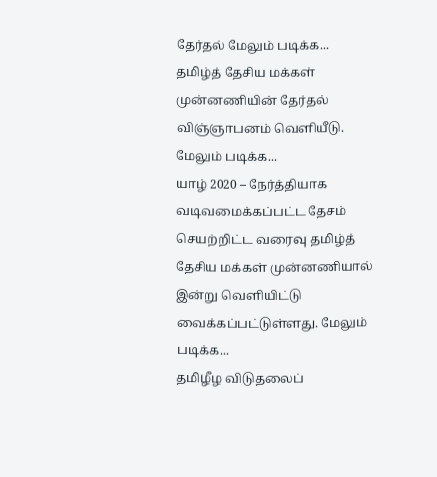தேர்தல் மேலும் படிக்க...
தமிழ்த் தேசிய மக்கள் முன்னணியின் தேர்தல் விஞ்ஞாபனம் வெளியீடு. மேலும் படிக்க...
யாழ் 2020 – நேர்த்தியாக வடிவமைக்கப்பட்ட தேசம் செயற்றிட்ட வரைவு தமிழ்த் தேசிய மக்கள் முன்னணியால் இன்று வெளியிட்டு வைக்கப்பட்டுள்ளது. மேலும் படிக்க...
தமிழீழ விடுதலைப்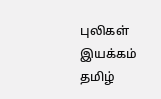புலிகள் இயக்கம் தமிழ்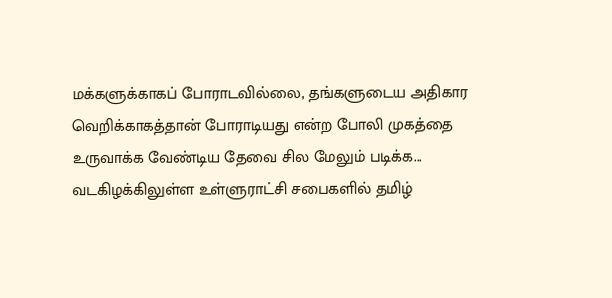மக்களுக்காகப் போராடவில்லை, தங்களுடைய அதிகார வெறிக்காகத்தான் போராடியது என்ற போலி முகத்தை உருவாக்க வேண்டிய தேவை சில மேலும் படிக்க...
வடகிழக்கிலுள்ள உள்ளுராட்சி சபைகளில் தமிழ்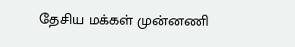தேசிய மக்கள் முன்னணி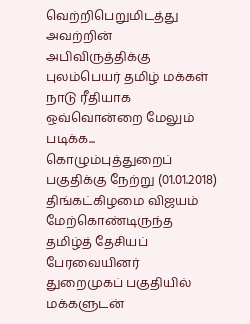வெற்றிபெறுமிடத்து அவற்றின் அபிவிருத்திக்கு புலம்பெயர் தமிழ் மக்கள் நாடு ரீதியாக ஒவ்வொன்றை மேலும் படிக்க...
கொழும்புத்துறைப் பகுதிக்கு நேற்று (01.01.2018) திங்கட்கிழமை விஜயம் மேற்கொண்டிருந்த தமிழ்த் தேசியப் பேரவையினர் துறைமுகப் பகுதியில் மக்களுடன்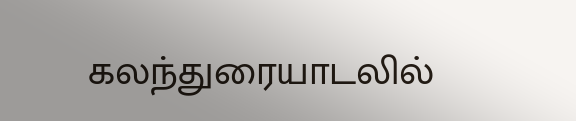கலந்துரையாடலில்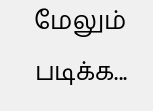மேலும் படிக்க...